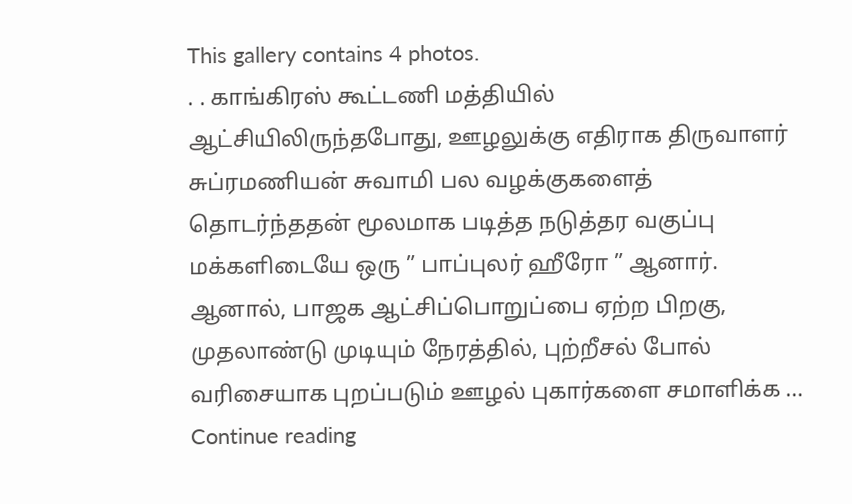This gallery contains 4 photos.
. . காங்கிரஸ் கூட்டணி மத்தியில் ஆட்சியிலிருந்தபோது, ஊழலுக்கு எதிராக திருவாளர் சுப்ரமணியன் சுவாமி பல வழக்குகளைத் தொடர்ந்ததன் மூலமாக படித்த நடுத்தர வகுப்பு மக்களிடையே ஒரு ” பாப்புலர் ஹீரோ ” ஆனார். ஆனால், பாஜக ஆட்சிப்பொறுப்பை ஏற்ற பிறகு, முதலாண்டு முடியும் நேரத்தில், புற்றீசல் போல் வரிசையாக புறப்படும் ஊழல் புகார்களை சமாளிக்க … Continue reading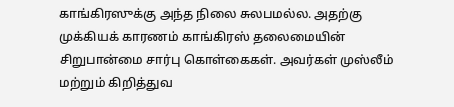காங்கிரஸுக்கு அந்த நிலை சுலபமல்ல. அதற்கு முக்கியக் காரணம் காங்கிரஸ் தலைமையின் சிறுபான்மை சார்பு கொள்கைகள். அவர்கள் முஸ்லீம் மற்றும் கிறித்துவ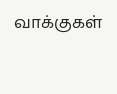வாக்குகள்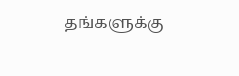தங்களுக்கு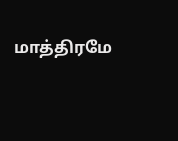மாத்திரமே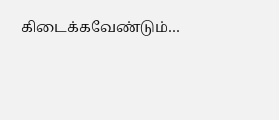கிடைக்கவேண்டும்…